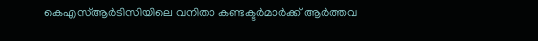കെഎസ്ആർടിസിയിലെ വനിതാ കണ്ടക്ടർമാർക്ക് ആർത്തവ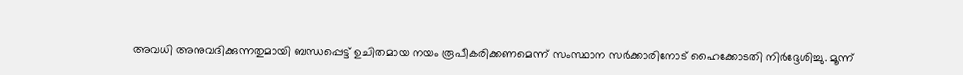അവധി അനുവദിക്കുന്നതുമായി ബന്ധപ്പെട്ട് ഉചിതമായ നയം രൂപീകരിക്കണമെന്ന് സംസ്ഥാന സർക്കാരിനോട് ഹൈക്കോടതി നിർദ്ദേശിച്ചു. മൂന്ന്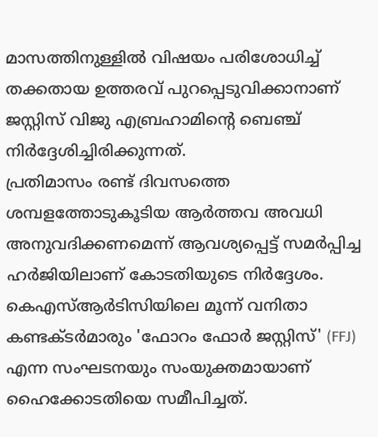മാസത്തിനുള്ളിൽ വിഷയം പരിശോധിച്ച് തക്കതായ ഉത്തരവ് പുറപ്പെടുവിക്കാനാണ് ജസ്റ്റിസ് വിജു എബ്രഹാമിന്റെ ബെഞ്ച് നിർദ്ദേശിച്ചിരിക്കുന്നത്.
പ്രതിമാസം രണ്ട് ദിവസത്തെ ശമ്പളത്തോടുകൂടിയ ആർത്തവ അവധി അനുവദിക്കണമെന്ന് ആവശ്യപ്പെട്ട് സമർപ്പിച്ച ഹർജിയിലാണ് കോടതിയുടെ നിർദ്ദേശം. കെഎസ്ആർടിസിയിലെ മൂന്ന് വനിതാ കണ്ടക്ടർമാരും 'ഫോറം ഫോർ ജസ്റ്റിസ്' (FFJ) എന്ന സംഘടനയും സംയുക്തമായാണ് ഹൈക്കോടതിയെ സമീപിച്ചത്.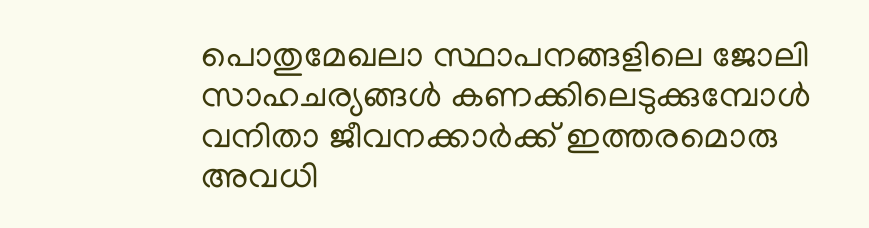പൊതുമേഖലാ സ്ഥാപനങ്ങളിലെ ജോലി സാഹചര്യങ്ങൾ കണക്കിലെടുക്കുമ്പോൾ വനിതാ ജീവനക്കാർക്ക് ഇത്തരമൊരു അവധി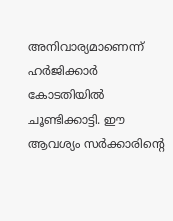അനിവാര്യമാണെന്ന് ഹർജിക്കാർ കോടതിയിൽ ചൂണ്ടിക്കാട്ടി. ഈ ആവശ്യം സർക്കാരിന്റെ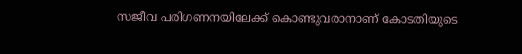സജീവ പരിഗണനയിലേക്ക് കൊണ്ടുവരാനാണ് കോടതിയുടെ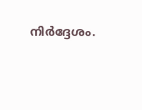നിർദ്ദേശം.